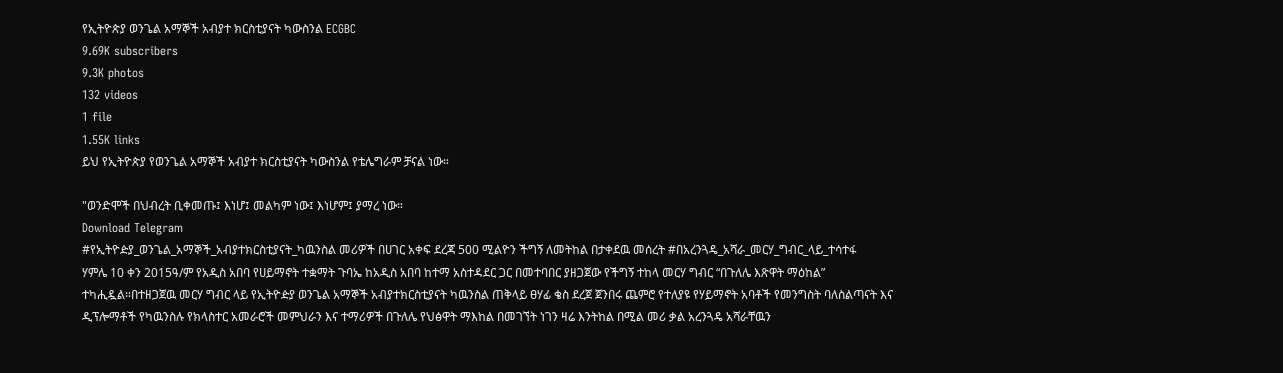የኢትዮጵያ ወንጌል አማኞች አብያተ ክርስቲያናት ካውስንል ECGBC
9.69K subscribers
9.3K photos
132 videos
1 file
1.55K links
ይህ የኢትዮጵያ የወንጌል አማኞች አብያተ ክርስቲያናት ካውስንል የቴሌግራም ቻናል ነው።

"ወንድሞች በህብረት ቢቀመጡ፤ እነሆ፤ መልካም ነው፤ እነሆም፤ ያማረ ነው።
Download Telegram
#የኢትዮዽያ_ወንጌል_አማኞች_አብያተክርስቲያናት_ካዉንስል መሪዎች በሀገር አቀፍ ደረጃ 500 ሚልዮን ችግኝ ለመትከል በታቀደዉ መሰረት #በአረንጓዴ_አሻራ_መርሃ_ግብር_ላይ_ተሳተፋ
ሃምሌ 10 ቀን 2015ዓ/ም የአዲስ አበባ የሀይማኖት ተቋማት ጉባኤ ከአዲስ አበባ ከተማ አስተዳደር ጋር በመተባበር ያዘጋጀው የችግኝ ተከላ መርሃ ግብር “በጉለሌ እጽዋት ማዕከል” ተካሒዷል።በተዘጋጀዉ መርሃ ግብር ላይ የኢትዮዽያ ወንጌል አማኞች አብያተክርስቲያናት ካዉንስል ጠቅላይ ፀሃፊ ቄስ ደረጀ ጀንበሩ ጨምሮ የተለያዩ የሃይማኖት አባቶች የመንግስት ባለስልጣናት እና ዲፕሎማቶች የካዉንስሉ የክላስተር አመራሮች መምህራን እና ተማሪዎች በጉለሌ የህፅዋት ማእከል በመገኘት ነገን ዛሬ እንትከል በሚል መሪ ቃል አረንጓዴ አሻራቸዉን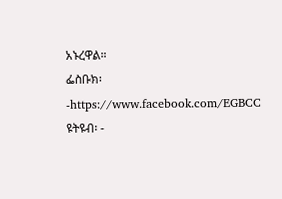አኑረዋል።
ፌስቡክ፡-https://www.facebook.com/EGBCC
ዩትዩብ፡ -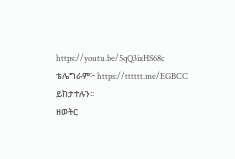https://youtu.be/5qQ3ixHS68c
ቴሌግራም፦ https://tttttt.me/EGBCC
ይከታተሉን፡፡
ዘወትር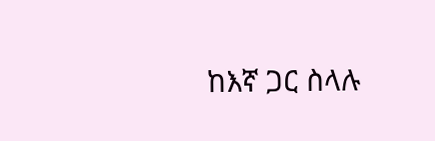ከእኛ ጋር ስላሉ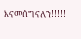እናመሰግናለን!!!!!